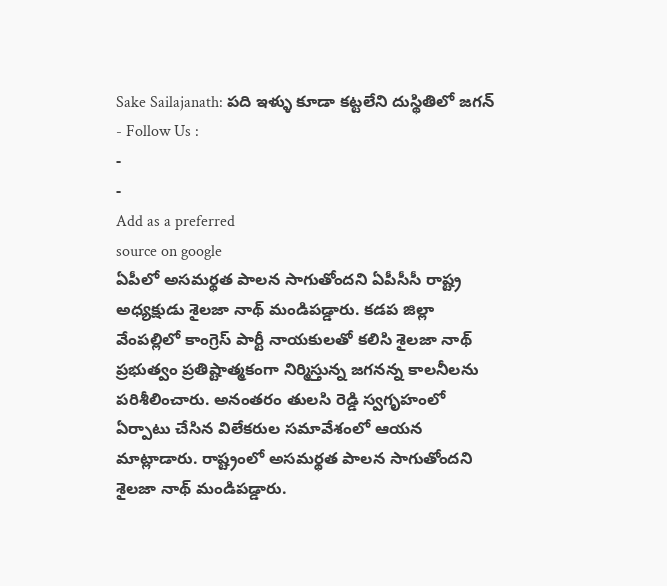Sake Sailajanath: పది ఇళ్ళు కూడా కట్టలేని దుస్థితిలో జగన్
- Follow Us :
-
-
Add as a preferred
source on google
ఏపీలో అసమర్థత పాలన సాగుతోందని ఏపీసీసీ రాష్ట్ర అధ్యక్షుడు శైలజా నాథ్ మండిపడ్డారు. కడప జిల్లా వేంపల్లిలో కాంగ్రెస్ పార్టీ నాయకులతో కలిసి శైలజా నాథ్ ప్రభుత్వం ప్రతిష్టాత్మకంగా నిర్మిస్తున్న జగనన్న కాలనీలను పరిశీలించారు. అనంతరం తులసి రెడ్డి స్వగృహంలో ఏర్పాటు చేసిన విలేకరుల సమావేశంలో ఆయన మాట్లాడారు. రాష్ట్రంలో అసమర్థత పాలన సాగుతోందని శైలజా నాథ్ మండిపడ్డారు.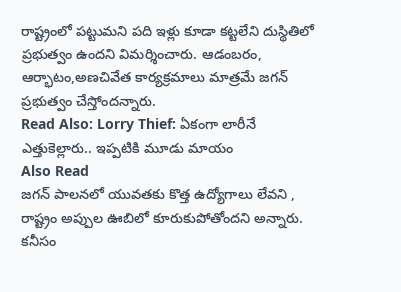రాష్ట్రంలో పట్టుమని పది ఇళ్లు కూడా కట్టలేని దుస్థితిలో ప్రభుత్వం ఉందని విమర్శించారు. ఆడంబరం, ఆర్భాటం,అణచివేత కార్యక్రమాలు మాత్రమే జగన్ ప్రభుత్వం చేస్తోందన్నారు.
Read Also: Lorry Thief: ఏకంగా లారీనే ఎత్తుకెల్లారు.. ఇప్పటికి మూడు మాయం
Also Read
జగన్ పాలనలో యువతకు కొత్త ఉద్యోగాలు లేవని , రాష్ట్రం అప్పుల ఊబిలో కూరుకుపోతోందని అన్నారు. కనీసం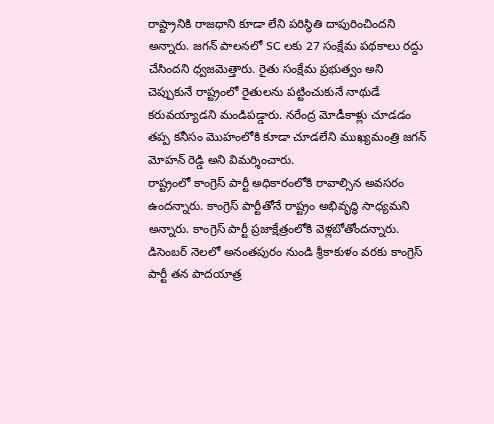రాష్ట్రానికి రాజధాని కూడా లేని పరిస్థితి దాపురించిందని అన్నారు. జగన్ పాలనలో SC లకు 27 సంక్షేమ పథకాలు రద్దు చేసిందని ధ్వజమెత్తారు. రైతు సంక్షేమ ప్రభుత్వం అని చెప్పుకునే రాష్ట్రంలో రైతులను పట్టించుకునే నాథుడే కరువయ్యాడని మండిపడ్డారు. నరేంద్ర మోడీకాళ్లు చూడడం తప్ప కనీసం మొహంలోకి కూడా చూడలేని ముఖ్యమంత్రి జగన్ మోహన్ రెడ్డి అని విమర్శించారు.
రాష్ట్రంలో కాంగ్రెస్ పార్టీ అధికారంలోకి రావాల్సిన అవసరం ఉందన్నారు. కాంగ్రెస్ పార్టీతోనే రాష్ట్రం అభివృద్ధి సాధ్యమని అన్నారు. కాంగ్రెస్ పార్టీ ప్రజాక్షేత్రంలోకి వెళ్లబోతోందన్నారు. డిసెంబర్ నెలలో అనంతపురం నుండి శ్రీకాకుళం వరకు కాంగ్రెస్ పార్టీ తన పాదయాత్ర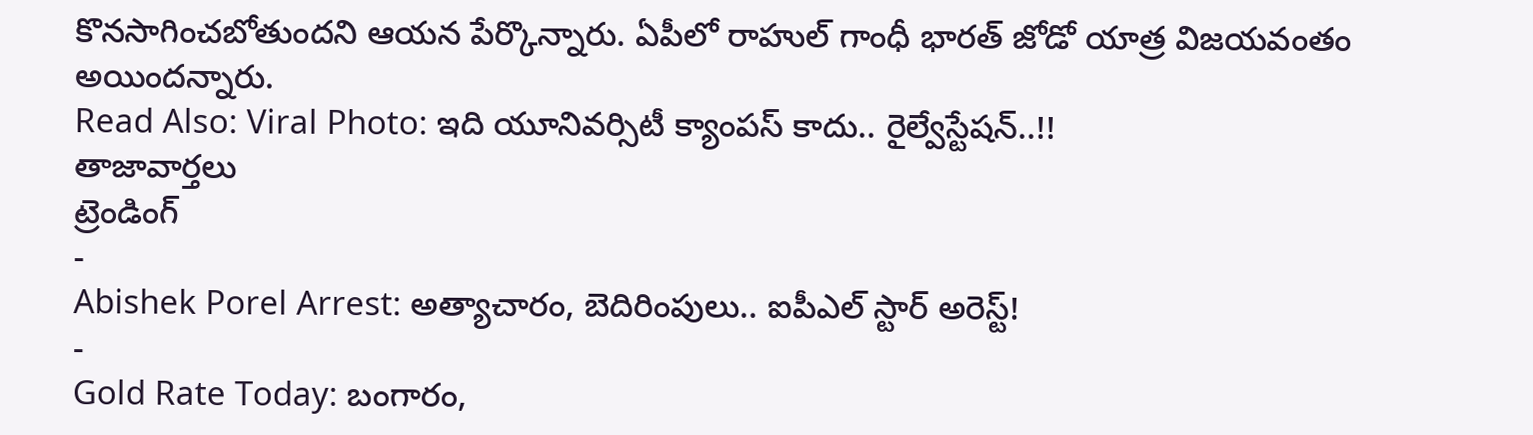కొనసాగించబోతుందని ఆయన పేర్కొన్నారు. ఏపీలో రాహుల్ గాంధీ భారత్ జోడో యాత్ర విజయవంతం అయిందన్నారు.
Read Also: Viral Photo: ఇది యూనివర్సిటీ క్యాంపస్ కాదు.. రైల్వేస్టేషన్..!!
తాజావార్తలు
ట్రెండింగ్
-
Abishek Porel Arrest: అత్యాచారం, బెదిరింపులు.. ఐపీఎల్ స్టార్ అరెస్ట్!
-
Gold Rate Today: బంగారం,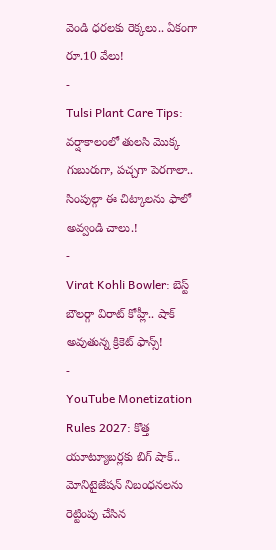వెండి ధరలకు రెక్కలు.. ఏకంగా రూ.10 వేలు!
-
Tulsi Plant Care Tips: వర్షాకాలంలో తులసి మొక్క గుబురుగా, పచ్చగా పెరగాలా.. సింపుల్గా ఈ చిట్కాలను ఫాలో అవ్వండి చాలు.!
-
Virat Kohli Bowler: బెస్ట్ బౌలర్గా విరాట్ కోహ్లీ.. షాక్ అవుతున్న క్రికెట్ ఫాన్స్!
-
YouTube Monetization Rules 2027: కొత్త యూట్యూబర్లకు బిగ్ షాక్.. మోనిటైజేషన్ నిబంధనలను రెట్టింపు చేసిన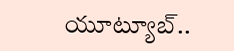యూట్యూబ్..